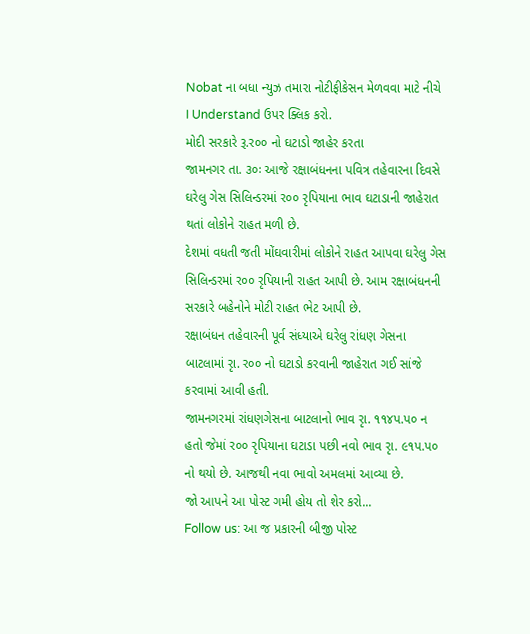Nobat ના બધા ન્યુઝ તમારા નોટીફીકેસન મેળવવા માટે નીચે I Understand ઉપર ક્લિક કરો.
મોદી સરકારે રૂ.ર૦૦ નો ઘટાડો જાહેર કરતા
જામનગર તા. ૩૦ઃ આજે રક્ષાબંધનના પવિત્ર તહેવારના દિવસે ઘરેલુ ગેસ સિલિન્ડરમાં ર૦૦ રૃપિયાના ભાવ ઘટાડાની જાહેરાત થતાં લોકોને રાહત મળી છે.
દેશમાં વધતી જતી મોંઘવારીમાં લોકોને રાહત આપવા ઘરેલુ ગેસ સિલિન્ડરમાં ર૦૦ રૃપિયાની રાહત આપી છે. આમ રક્ષાબંધનની સરકારે બહેનોને મોટી રાહત ભેટ આપી છે.
રક્ષાબંધન તહેવારની પૂર્વ સંધ્યાએ ઘરેલુ રાંધણ ગેસના બાટલામાં રૃા. ર૦૦ નો ઘટાડો કરવાની જાહેરાત ગઈ સાંજે કરવામાં આવી હતી.
જામનગરમાં રાંધણગેસના બાટલાનો ભાવ રૃા. ૧૧૪પ.પ૦ ન હતો જેમાં ર૦૦ રૃપિયાના ઘટાડા પછી નવો ભાવ રૃા. ૯૧પ.પ૦ નો થયો છે. આજથી નવા ભાવો અમલમાં આવ્યા છે.
જો આપને આ પોસ્ટ ગમી હોય તો શેર કરો...
Follow us: આ જ પ્રકારની બીજી પોસ્ટ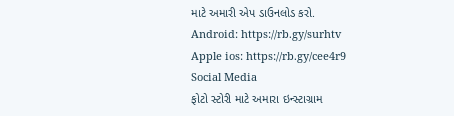માટે અમારી એપ ડાઉનલોડ કરો.
Android: https://rb.gy/surhtv
Apple ios: https://rb.gy/cee4r9
Social Media
ફોટો સ્ટોરી માટે અમારા ઇન્સ્ટાગ્રામ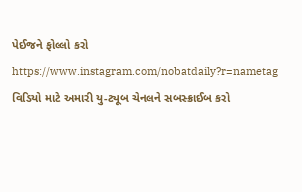પેઈજને ફોલ્લો કરો
https://www.instagram.com/nobatdaily?r=nametag
વિડિયો માટે અમારી યુ-ટ્યૂબ ચેનલને સબસ્ક્રાઈબ કરો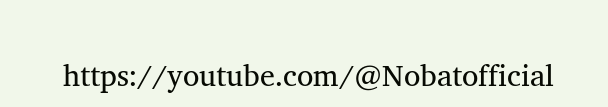https://youtube.com/@Nobatofficial